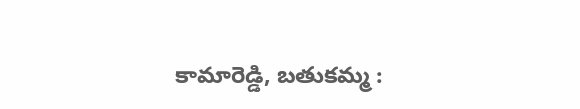కామారెడ్డి, బతుకమ్మ :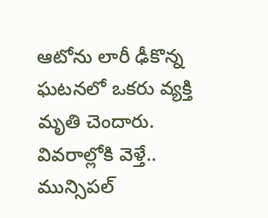ఆటోను లారీ ఢీకొన్న ఘటనలో ఒకరు వ్యక్తి మృతి చెందారు. వివరాల్లోకి వెళ్తే.. మున్సిపల్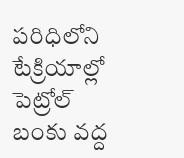పరిధిలోని టేక్రియాల్లో పెట్రోల్ బంకు వద్ద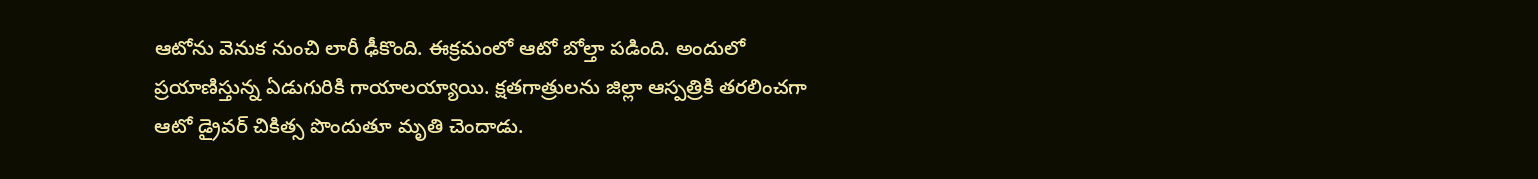ఆటోను వెనుక నుంచి లారీ ఢీకొంది. ఈక్రమంలో ఆటో బోల్తా పడింది. అందులో ప్రయాణిస్తున్న ఏడుగురికి గాయాలయ్యాయి. క్షతగాత్రులను జిల్లా ఆస్పత్రికి తరలించగా ఆటో డ్రైవర్ చికిత్స పొందుతూ మృతి చెందాడు.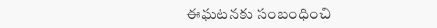ఈఘటనకు సంబంధించి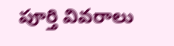పూర్తి వివరాలు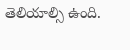తెలియాల్సి ఉంది.